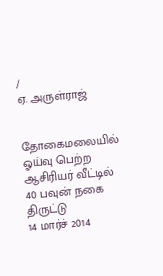/
ஏ. அருள்ராஜ்


தோகைமலையில் ஓய்வு பெற்ற ஆசிரியர் வீட்டில் 40 பவுன் நகை திருட்டு
14 மார்ச் 2014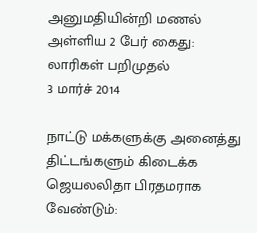அனுமதியின்றி மணல் அள்ளிய 2 பேர் கைது: லாரிகள் பறிமுதல்
3 மார்ச் 2014

நாட்டு மக்களுக்கு அனைத்து திட்டங்களும் கிடைக்க ஜெயலலிதா பிரதமராக வேண்டும்: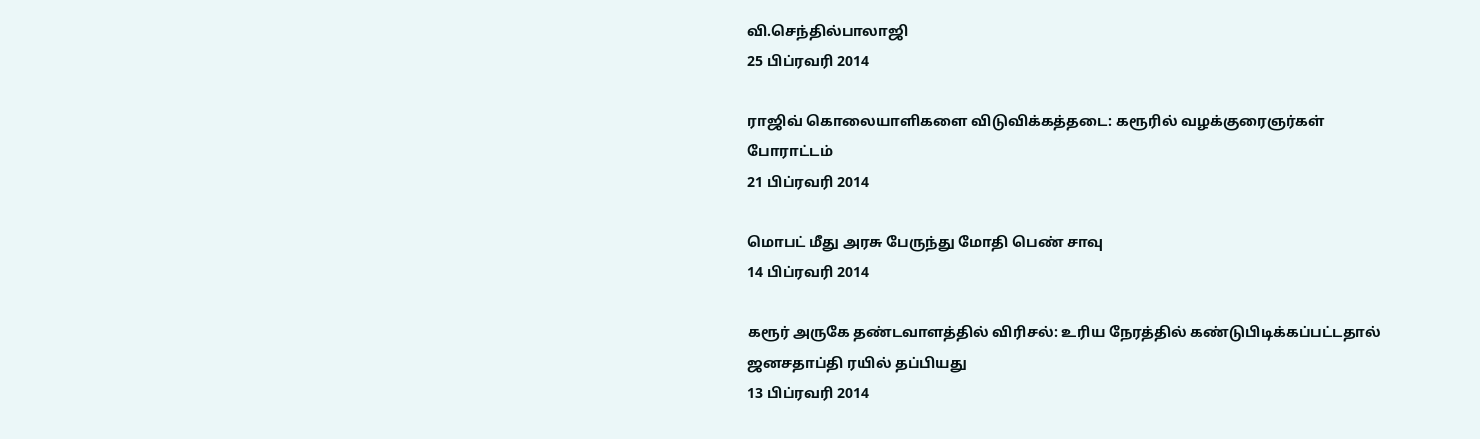வி.செந்தில்பாலாஜி
25 பிப்ரவரி 2014

ராஜிவ் கொலையாளிகளை விடுவிக்கத்தடை: கரூரில் வழக்குரைஞர்கள் போராட்டம்
21 பிப்ரவரி 2014

மொபட் மீது அரசு பேருந்து மோதி பெண் சாவு
14 பிப்ரவரி 2014

கரூர் அருகே தண்டவாளத்தில் விரிசல்: உரிய நேரத்தில் கண்டுபிடிக்கப்பட்டதால் ஜனசதாப்தி ரயில் தப்பியது
13 பிப்ரவரி 2014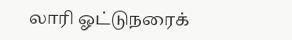லாரி ஓட்டுநரைக்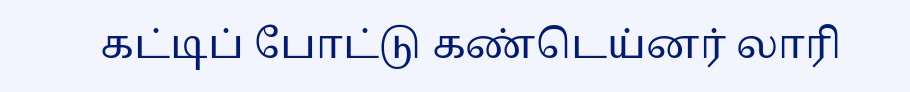கட்டிப் போட்டு கண்டெய்னர் லாரி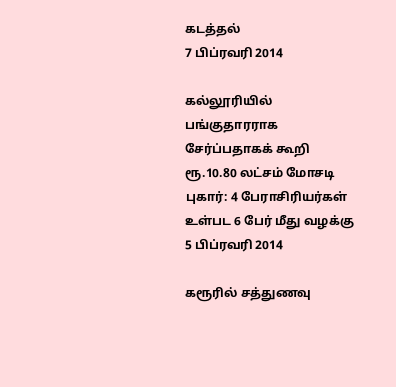கடத்தல்
7 பிப்ரவரி 2014

கல்லூரியில் பங்குதாரராக சேர்ப்பதாகக் கூறி ரூ.10.80 லட்சம் மோசடி புகார்: 4 பேராசிரியர்கள் உள்பட 6 பேர் மீது வழக்கு
5 பிப்ரவரி 2014

கரூரில் சத்துணவு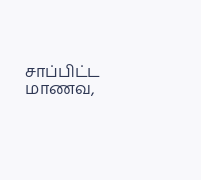சாப்பிட்ட மாணவ,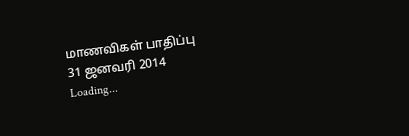மாணவிகள் பாதிப்பு
31 ஜனவரி 2014
Loading...